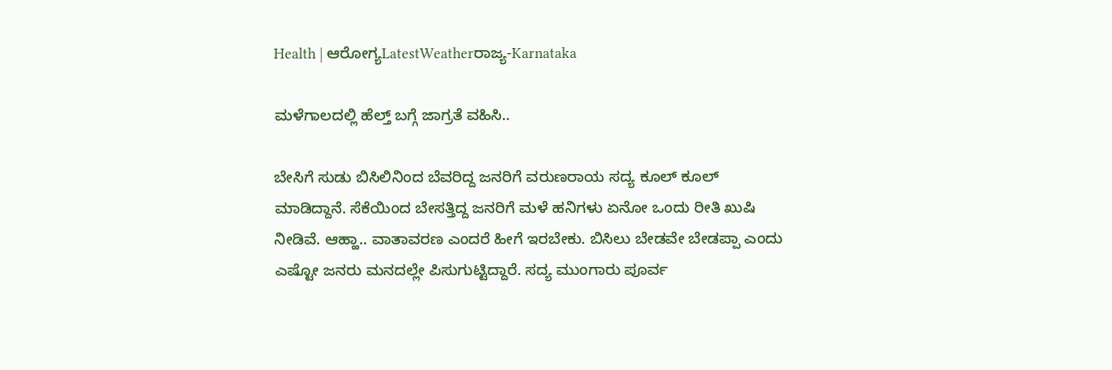Health | ಆರೋಗ್ಯLatestWeatherರಾಜ್ಯ-Karnataka

ಮಳೆಗಾಲದಲ್ಲಿ ಹೆಲ್ತ್ ಬಗ್ಗೆ ಜಾಗ್ರತೆ ವಹಿಸಿ..

ಬೇಸಿಗೆ ಸುಡು ಬಿಸಿಲಿನಿಂದ ಬೆವರಿದ್ದ ಜನರಿಗೆ ವರುಣರಾಯ ಸದ್ಯ ಕೂಲ್ ಕೂಲ್ ಮಾಡಿದ್ದಾನೆ. ಸೆಕೆಯಿಂದ ಬೇಸತ್ತಿದ್ದ ಜನರಿಗೆ ಮಳೆ ಹನಿಗಳು ಏನೋ ಒಂದು ರೀತಿ ಖುಷಿ ನೀಡಿವೆ. ಆಹ್ಹಾ.. ವಾತಾವರಣ ಎಂದರೆ ಹೀಗೆ ಇರಬೇಕು. ಬಿಸಿಲು ಬೇಡವೇ ಬೇಡಪ್ಪಾ ಎಂದು ಎಷ್ಟೋ ಜನರು ಮನದಲ್ಲೇ ಪಿಸುಗುಟ್ಟಿದ್ದಾರೆ. ಸದ್ಯ ಮುಂಗಾರು ಪೂರ್ವ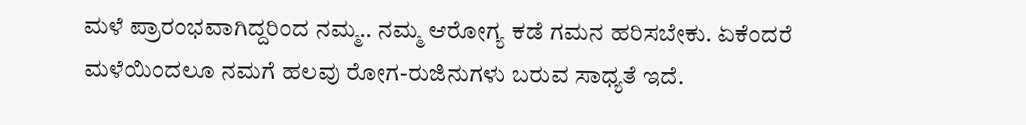ಮಳೆ ಪ್ರಾರಂಭವಾಗಿದ್ದರಿಂದ ನಮ್ಮ.. ನಮ್ಮ ಆರೋಗ್ಯ ಕಡೆ ಗಮನ ಹರಿಸಬೇಕು. ಏಕೆಂದರೆ ಮಳೆಯಿಂದಲೂ ನಮಗೆ ಹಲವು ರೋಗ-ರುಜಿನುಗಳು ಬರುವ ಸಾಧ್ಯತೆ ಇದೆ.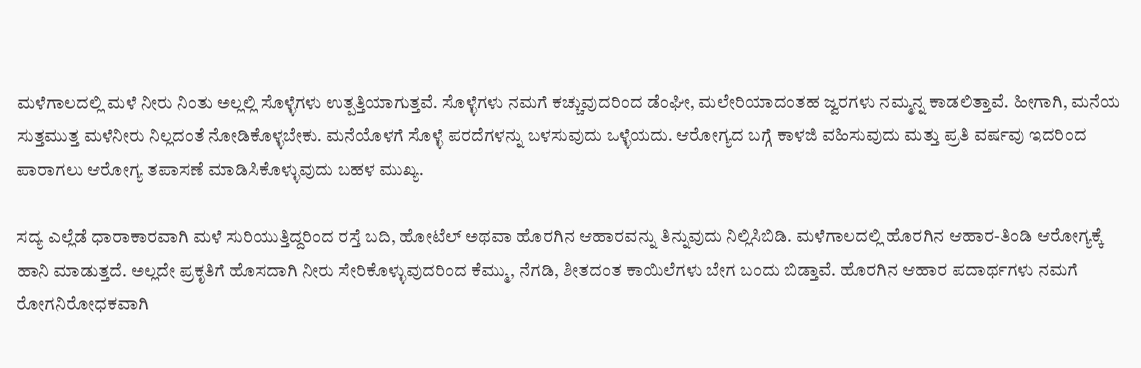ಮಳೆಗಾಲದಲ್ಲಿ ಮಳೆ ನೀರು ನಿಂತು ಅಲ್ಲಲ್ಲಿ ಸೊಳ್ಳೆಗಳು ಉತ್ಪತ್ತಿಯಾಗುತ್ತವೆ. ಸೊಳ್ಳೆಗಳು ನಮಗೆ ಕಚ್ಚುವುದರಿಂದ ಡೆಂಘೀ, ಮಲೇರಿಯಾದಂತಹ ಜ್ವರಗಳು ನಮ್ಮನ್ನ ಕಾಡಲಿತ್ತಾವೆ. ಹೀಗಾಗಿ, ಮನೆಯ ಸುತ್ತಮುತ್ತ ಮಳೆನೀರು ನಿಲ್ಲದಂತೆ ನೋಡಿಕೊಳ್ಳಬೇಕು. ಮನೆಯೊಳಗೆ ಸೊಳ್ಳೆ ಪರದೆಗಳನ್ನು ಬಳಸುವುದು ಒಳ್ಳೆಯದು. ಆರೋಗ್ಯದ ಬಗ್ಗೆ ಕಾಳಜಿ ವಹಿಸುವುದು ಮತ್ತು ಪ್ರತಿ ವರ್ಷವು ಇದರಿಂದ ಪಾರಾಗಲು ಆರೋಗ್ಯ ತಪಾಸಣೆ ಮಾಡಿಸಿಕೊಳ್ಳುವುದು ಬಹಳ ಮುಖ್ಯ.

ಸದ್ಯ ಎಲ್ಲೆಡೆ ಧಾರಾಕಾರವಾಗಿ ಮಳೆ ಸುರಿಯುತ್ತಿದ್ದರಿಂದ ರಸ್ತೆ ಬದಿ, ಹೋಟೆಲ್ ಅಥವಾ ಹೊರಗಿನ ಆಹಾರವನ್ನು ತಿನ್ನುವುದು ನಿಲ್ಲಿಸಿಬಿಡಿ. ಮಳೆಗಾಲದಲ್ಲಿ ಹೊರಗಿನ ಆಹಾರ-ತಿಂಡಿ ಆರೋಗ್ಯಕ್ಕೆ ಹಾನಿ ಮಾಡುತ್ತದೆ. ಅಲ್ಲದೇ ಪ್ರಕೃತಿಗೆ ಹೊಸದಾಗಿ ನೀರು ಸೇರಿಕೊಳ್ಳುವುದರಿಂದ ಕೆಮ್ಮು, ನೆಗಡಿ, ಶೀತದಂತ ಕಾಯಿಲೆಗಳು ಬೇಗ ಬಂದು ಬಿಡ್ತಾವೆ. ಹೊರಗಿನ ಆಹಾರ ಪದಾರ್ಥಗಳು ನಮಗೆ ರೋಗನಿರೋಧಕವಾಗಿ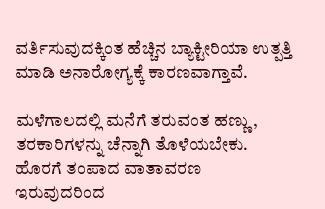ವರ್ತಿಸುವುದಕ್ಕಿಂತ ಹೆಚ್ಚಿನ ಬ್ಯಾಕ್ಟೀರಿಯಾ ಉತ್ಪತ್ತಿ ಮಾಡಿ ಅನಾರೋಗ್ಯಕ್ಕೆ ಕಾರಣವಾಗ್ತಾವೆ.

ಮಳೆಗಾಲದಲ್ಲಿ ಮನೆಗೆ ತರುವಂತ ಹಣ್ಣು, ತರಕಾರಿಗಳನ್ನು ಚೆನ್ನಾಗಿ ತೊಳೆಯಬೇಕು. ಹೊರಗೆ ತಂಪಾದ ವಾತಾವರಣ ಇರುವುದರಿಂದ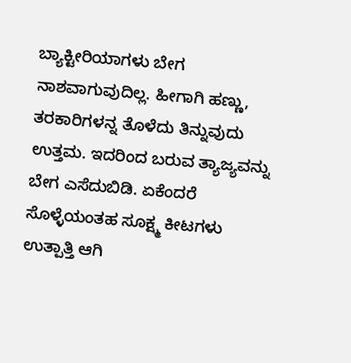ಬ್ಯಾಕ್ಟೀರಿಯಾಗಳು ಬೇಗ ನಾಶವಾಗುವುದಿಲ್ಲ. ಹೀಗಾಗಿ ಹಣ್ಣು, ತರಕಾರಿಗಳನ್ನ ತೊಳೆದು ತಿನ್ನುವುದು ಉತ್ತಮ. ಇದರಿಂದ ಬರುವ ತ್ಯಾಜ್ಯವನ್ನು ಬೇಗ ಎಸೆದುಬಿಡಿ. ಏಕೆಂದರೆ ಸೊಳ್ಳೆಯಂತಹ ಸೂಕ್ಷ್ಮ ಕೀಟಗಳು ಉತ್ಪಾತ್ತಿ ಆಗಿ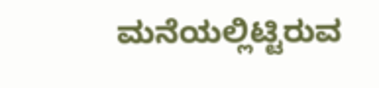ಮನೆಯಲ್ಲಿಟ್ಟಿರುವ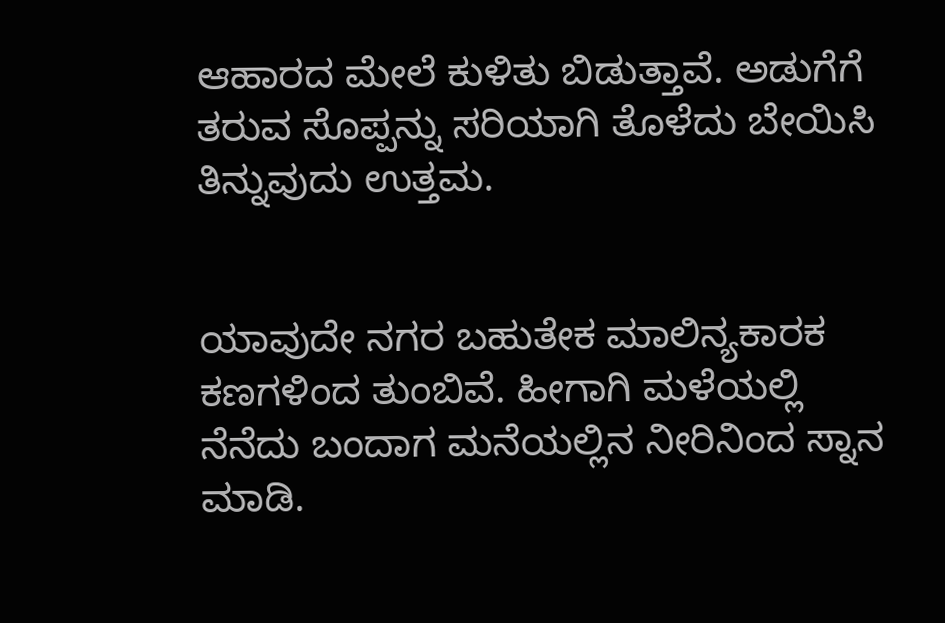ಆಹಾರದ ಮೇಲೆ ಕುಳಿತು ಬಿಡುತ್ತಾವೆ. ಅಡುಗೆಗೆ ತರುವ ಸೊಪ್ಪನ್ನು ಸರಿಯಾಗಿ ತೊಳೆದು ಬೇಯಿಸಿ ತಿನ್ನುವುದು ಉತ್ತಮ.


ಯಾವುದೇ ನಗರ ಬಹುತೇಕ ಮಾಲಿನ್ಯಕಾರಕ ಕಣಗಳಿಂದ ತುಂಬಿವೆ. ಹೀಗಾಗಿ ಮಳೆಯಲ್ಲಿ ನೆನೆದು ಬಂದಾಗ ಮನೆಯಲ್ಲಿನ ನೀರಿನಿಂದ ಸ್ನಾನ ಮಾಡಿ.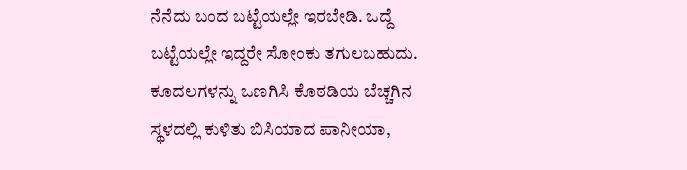ನೆನೆದು ಬಂದ ಬಟ್ಟೆಯಲ್ಲೇ ಇರಬೇಡಿ. ಒದ್ದೆ ಬಟ್ಟೆಯಲ್ಲೇ ಇದ್ದರೇ ಸೋಂಕು ತಗುಲಬಹುದು. ಕೂದಲಗಳನ್ನು ಒಣಗಿಸಿ ಕೊಠಡಿಯ ಬೆಚ್ಚಗಿನ ಸ್ಥಳದಲ್ಲಿ ಕುಳಿತು ಬಿಸಿಯಾದ ಪಾನೀಯಾ,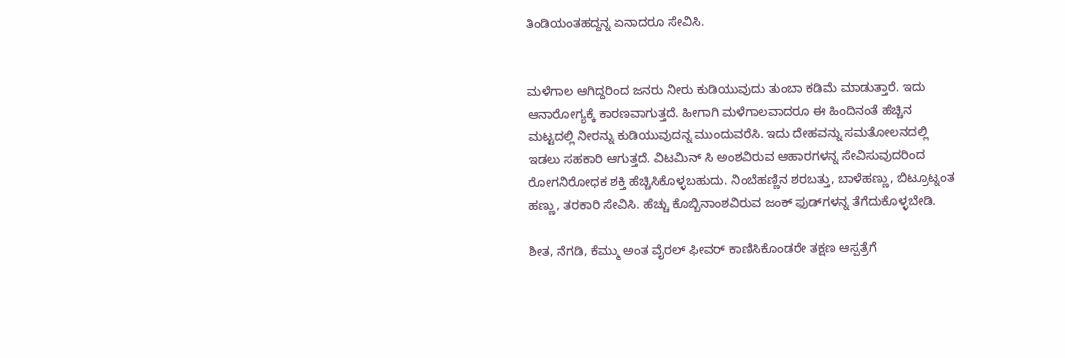ತಿಂಡಿಯಂತಹದ್ದನ್ನ ಏನಾದರೂ ಸೇವಿಸಿ.


ಮಳೆಗಾಲ ಆಗಿದ್ದರಿಂದ ಜನರು ನೀರು ಕುಡಿಯುವುದು ತುಂಬಾ ಕಡಿಮೆ ಮಾಡುತ್ತಾರೆ. ಇದು ಆನಾರೋಗ್ಯಕ್ಕೆ ಕಾರಣವಾಗುತ್ತದೆ. ಹೀಗಾಗಿ ಮಳೆಗಾಲವಾದರೂ ಈ ಹಿಂದಿನಂತೆ ಹೆಚ್ಚಿನ ಮಟ್ಟದಲ್ಲಿ ನೀರನ್ನು ಕುಡಿಯುವುದನ್ನ ಮುಂದುವರೆಸಿ. ಇದು ದೇಹವನ್ನು ಸಮತೋಲನದಲ್ಲಿ ಇಡಲು ಸಹಕಾರಿ ಆಗುತ್ತದೆ. ವಿಟಮಿನ್‌ ಸಿ ಅಂಶವಿರುವ ಆಹಾರಗಳನ್ನ ಸೇವಿಸುವುದರಿಂದ ರೋಗನಿರೋಧಕ ಶಕ್ತಿ ಹೆಚ್ಚಿಸಿಕೊಳ್ಳಬಹುದು. ನಿಂಬೆಹಣ್ಣಿನ ಶರಬತ್ತು, ಬಾಳೆಹಣ್ಣು, ಬಿಟ್ರೂಟ್ನಂತ ಹಣ್ಣು, ತರಕಾರಿ ಸೇವಿಸಿ. ಹೆಚ್ಚು ಕೊಬ್ಬಿನಾಂಶವಿರುವ ಜಂಕ್‌ ಫುಡ್‌ಗಳನ್ನ ತೆಗೆದುಕೊಳ್ಳಬೇಡಿ.

ಶೀತ, ನೆಗಡಿ, ಕೆಮ್ಮು ಅಂತ ವೈರಲ್ ಫೀವರ್ ಕಾಣಿಸಿಕೊಂಡರೇ ತಕ್ಷಣ ಆಸ್ಪತ್ರೆಗೆ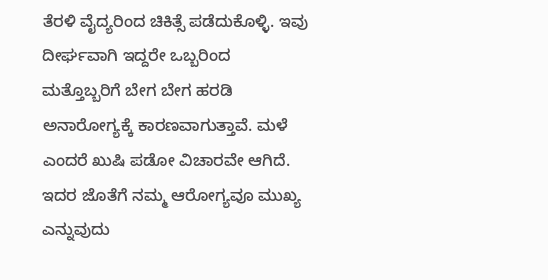ತೆರಳಿ ವೈದ್ಯರಿಂದ ಚಿಕಿತ್ಸೆ ಪಡೆದುಕೊಳ್ಳಿ. ಇವು ದೀರ್ಘವಾಗಿ ಇದ್ದರೇ ಒಬ್ಬರಿಂದ ಮತ್ತೊಬ್ಬರಿಗೆ ಬೇಗ ಬೇಗ ಹರಡಿ ಅನಾರೋಗ್ಯಕ್ಕೆ ಕಾರಣವಾಗುತ್ತಾವೆ. ಮಳೆ ಎಂದರೆ ಖುಷಿ ಪಡೋ ವಿಚಾರವೇ ಆಗಿದೆ. ಇದರ ಜೊತೆಗೆ ನಮ್ಮ ಆರೋಗ್ಯವೂ ಮುಖ್ಯ ಎನ್ನುವುದು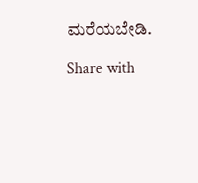ಮರೆಯಬೇಡಿ.

Share with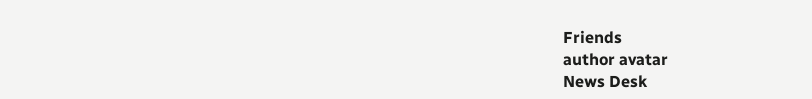Friends
author avatar
News Desk